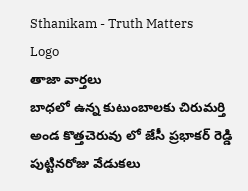Sthanikam - Truth Matters
Logo
తాజా వార్తలు
బాధలో ఉన్న కుటుంబాలకు చిరుమర్తి అండ కొత్తచెరువు లో జేసీ ప్రభాకర్ రెడ్డి పుట్టినరోజు వేడుకలు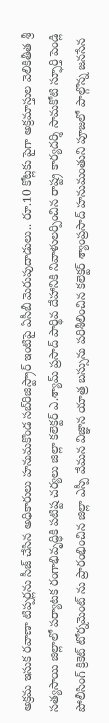అక్రమ ఇసుక రవాణా టిప్పర్లను సీజ్ చేసిన అధికారులు హనుమకొండ సబ్‌రిజిస్ట్రార్ ఇంటిపై ఏసీబీ మెరుపుదాడులు.. రూ.10 కోట్లకు పైగా అక్రమాస్తుల వెలికితీత శ్రీ సత్యసాయి జిల్లాలో పర్యాటక రంగాభివృద్ధికి పటిష్ట చర్యలు జిల్లా కలెక్టర్ ఎ.శ్యామ్ ప్రసాద్ పార్థివ దేహానికి నివాళులర్పించిన రాష్ట్ర కార్యదర్శి సామకోటి స్ఫూర్తి పెండ్లి పోలీసింగ్ క్రికెట్ టోర్నమెంట్ ను ప్రారంభించిన జిల్లా ఎస్పీ వేమన విజ్ఞాన యాత్ర బస్సును పరిశీలించిన కలెక్టర్ శ్యాంప్రసాద్ హనుమంతుని పూజలో పాల్గొన్న జనసేన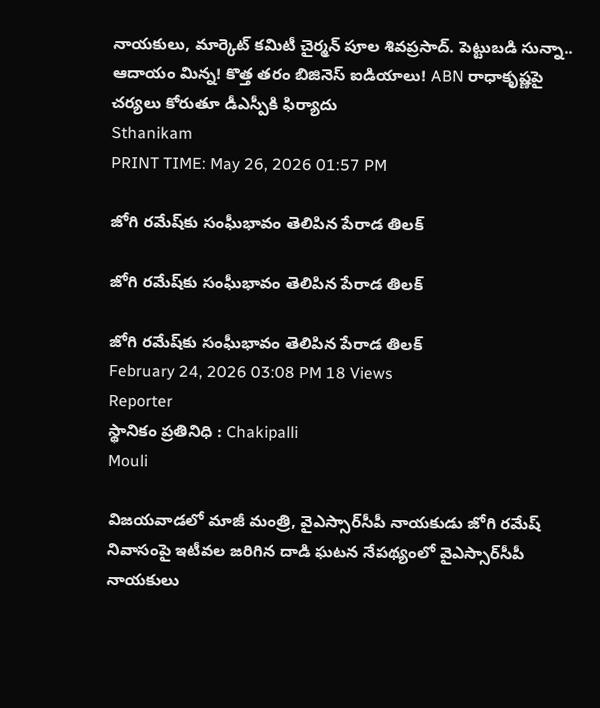నాయకులు, మార్కెట్ కమిటీ చైర్మన్ పూల శివప్రసాద్. పెట్టుబడి సున్నా.. ఆదాయం మిన్న! కొత్త తరం బిజినెస్ ఐడియాలు! ABN రాధాకృష్ణపై చర్యలు కోరుతూ డీఎస్పీకి ఫిర్యాదు
Sthanikam
PRINT TIME: May 26, 2026 01:57 PM

జోగి రమేష్‌కు సంఘీభావం తెలిపిన పేరాడ తిలక్

జోగి రమేష్‌కు సంఘీభావం తెలిపిన పేరాడ తిలక్

జోగి రమేష్‌కు సంఘీభావం తెలిపిన పేరాడ తిలక్
February 24, 2026 03:08 PM 18 Views
Reporter
స్థానికం ప్రతినిధి : Chakipalli
Mouli

విజయవాడలో మాజీ మంత్రి, వైఎస్సార్‌సీపీ నాయకుడు జోగి రమేష్ నివాసంపై ఇటీవల జరిగిన దాడి ఘటన నేపథ్యంలో వైఎస్సార్‌సీపీ నాయకులు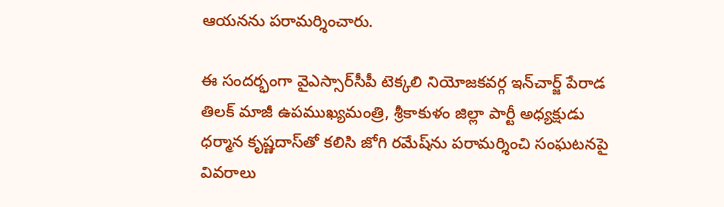ఆయనను పరామర్శించారు.

ఈ సందర్భంగా వైఎస్సార్‌సీపీ టెక్కలి నియోజకవర్గ ఇన్‌చార్జ్ పేరాడ తిలక్ మాజీ ఉపముఖ్యమంత్రి, శ్రీకాకుళం జిల్లా పార్టీ అధ్యక్షుడు ధర్మాన కృష్ణదాస్‌తో కలిసి జోగి రమేష్‌ను పరామర్శించి సంఘటనపై వివరాలు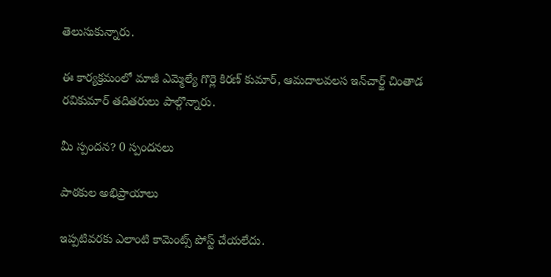తెలుసుకున్నారు.

ఈ కార్యక్రమంలో మాజీ ఎమ్మెల్యే గొర్లె కిరణ్ కుమార్, ఆమదాలవలస ఇన్‌చార్జ్ చింతాడ రవికుమార్ తదితరులు పాల్గొన్నారు.

మీ స్పందన? 0 స్పందనలు

పాఠకుల అభిప్రాయాలు

ఇప్పటివరకు ఎలాంటి కామెంట్స్ పోస్ట్ చేయలేదు.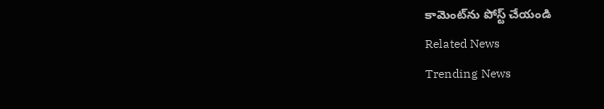కామెంట్‌ను పోస్ట్ చేయండి
Related News
Trending News